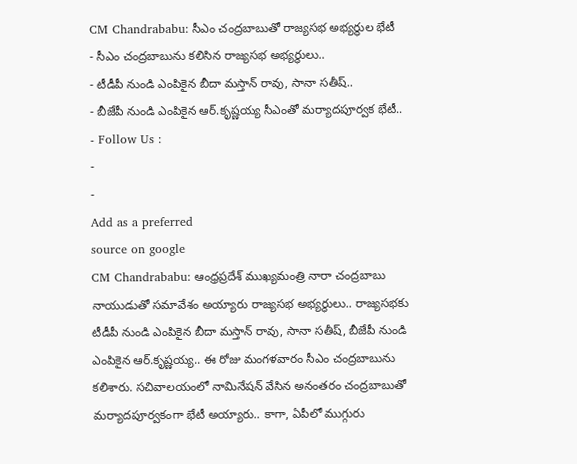CM Chandrababu: సీఎం చంద్రబాబుతో రాజ్యసభ అభ్యర్థుల భేటీ
- సీఎం చంద్రబాబును కలిసిన రాజ్యసభ అభ్యర్థులు..
- టీడీపీ నుండి ఎంపికైన బీదా మస్తాన్ రావు, సానా సతీష్..
- బీజేపీ నుండి ఎంపికైన ఆర్.కృష్ణయ్య సీఎంతో మర్యాదపూర్వక భేటీ..
- Follow Us :
-
-
Add as a preferred
source on google
CM Chandrababu: ఆంధ్రప్రదేశ్ ముఖ్యమంత్రి నారా చంద్రబాబు నాయుడుతో సమావేశం అయ్యారు రాజ్యసభ అభ్యర్థులు.. రాజ్యసభకు టీడీపీ నుండి ఎంపికైన బీదా మస్తాన్ రావు, సానా సతీష్, బీజేపీ నుండి ఎంపికైన ఆర్.కృష్ణయ్య.. ఈ రోజు మంగళవారం సీఎం చంద్రబాబును కలిశారు. సచివాలయంలో నామినేషన్ వేసిన అనంతరం చంద్రబాబుతో మర్యాదపూర్వకంగా భేటీ అయ్యారు.. కాగా, ఏపీలో ముగ్గురు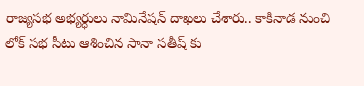రాజ్యసభ అభ్యర్ధులు నామినేషన్ దాఖలు చేశారు.. కాకినాడ నుంచి లోక్ సభ సీటు ఆశించిన సానా సతీష్ కు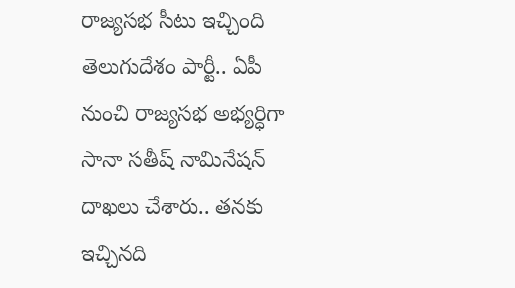రాజ్యసభ సీటు ఇచ్చింది తెలుగుదేశం పార్టీ.. ఏపీ నుంచి రాజ్యసభ అభ్యర్ధిగా సానా సతీష్ నామినేషన్ దాఖలు చేశారు.. తనకు ఇచ్చినది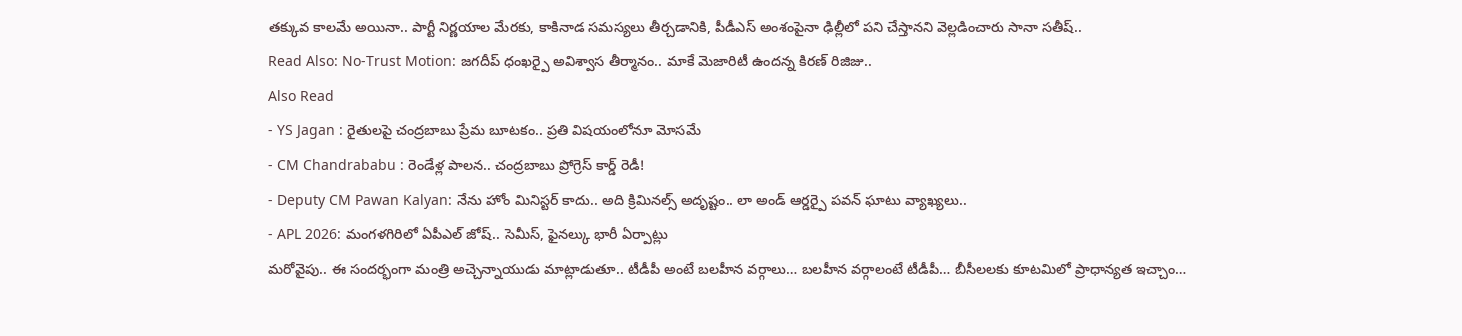తక్కువ కాలమే అయినా.. పార్టీ నిర్ణయాల మేరకు, కాకినాడ సమస్యలు తీర్చడానికి, పీడీఎస్ అంశంపైనా ఢిల్లీలో పని చేస్తానని వెల్లడించారు సానా సతీష్..
Read Also: No-Trust Motion: జగదీప్ ధంఖర్పై అవిశ్వాస తీర్మానం.. మాకే మెజారిటీ ఉందన్న కిరణ్ రిజిజు..
Also Read
- YS Jagan : రైతులపై చంద్రబాబు ప్రేమ బూటకం.. ప్రతి విషయంలోనూ మోసమే
- CM Chandrababu : రెండేళ్ల పాలన.. చంద్రబాబు ప్రోగ్రెస్ కార్డ్ రెడీ!
- Deputy CM Pawan Kalyan: నేను హోం మినిస్టర్ కాదు.. అది క్రిమినల్స్ అదృష్టం.. లా అండ్ ఆర్డర్పై పవన్ ఘాటు వ్యాఖ్యలు..
- APL 2026: మంగళగిరిలో ఏపీఎల్ జోష్.. సెమీస్, ఫైనల్కు భారీ ఏర్పాట్లు
మరోవైపు.. ఈ సందర్భంగా మంత్రి అచ్చెన్నాయుడు మాట్లాడుతూ.. టీడీపీ అంటే బలహీన వర్గాలు… బలహీన వర్గాలంటే టీడీపీ… బీసీలలకు కూటమిలో ప్రాధాన్యత ఇచ్చాం…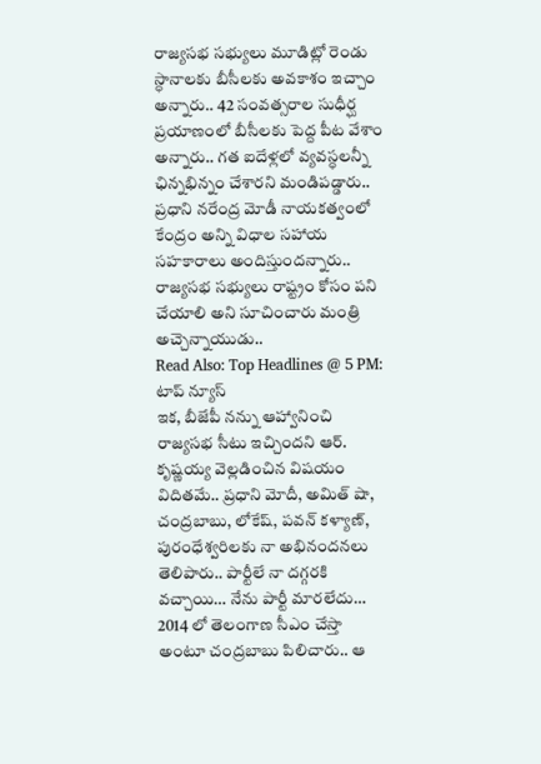రాజ్యసభ సభ్యులు మూడిట్లో రెండు స్ధానాలకు బీసీలకు అవకాశం ఇచ్చాం అన్నారు.. 42 సంవత్సరాల సుధీర్ఘ ప్రయాణంలో బీసీలకు పెద్ద పీట వేశాం అన్నారు.. గత ఐదేళ్లలో వ్యవస్ధలన్నీ ఛిన్నభిన్నం చేశారని మండిపడ్డారు.. ప్రధాని నరేంద్ర మోడీ నాయకత్వంలో కేంద్రం అన్ని విధాల సహాయ సహకారాలు అందిస్తుందన్నారు.. రాజ్యసభ సభ్యులు రాష్ట్రం కోసం పని చేయాలి అని సూచించారు మంత్రి అచ్చెన్నాయుడు..
Read Also: Top Headlines @ 5 PM: టాప్ న్యూస్
ఇక, బీజేపీ నన్ను ఆహ్వానించి రాజ్యసభ సీటు ఇచ్చిందని ఆర్. కృష్ణయ్య వెల్లడించిన విషయం విదితమే.. ప్రధాని మోదీ, అమిత్ షా, చంద్రబాబు, లోకేష్, పవన్ కళ్యాణ్, పురంధేశ్వరిలకు నా అభినందనలు తెలిపారు.. పార్టీలే నా దగ్గరకి వచ్చాయి… నేను పార్టీ మారలేదు… 2014 లో తెలంగాణ సీఎం చేస్తా అంటూ చంద్రబాబు పిలిచారు.. ఆ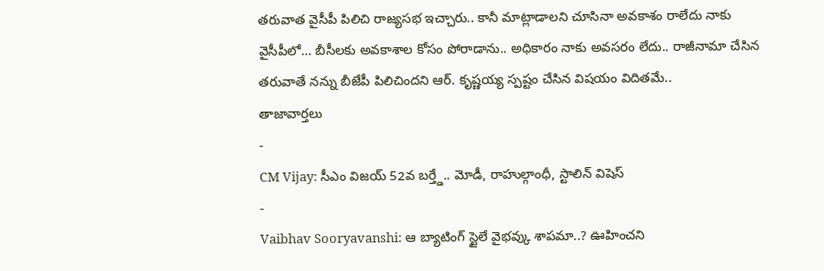తరువాత వైసీపీ పిలిచి రాజ్యసభ ఇచ్చారు.. కానీ మాట్లాడాలని చూసినా అవకాశం రాలేదు నాకు వైసీపీలో… బీసీలకు అవకాశాల కోసం పోరాడాను.. అధికారం నాకు అవసరం లేదు.. రాజీనామా చేసిన తరువాతే నన్ను బీజేపీ పిలిచిందని ఆర్. కృష్ణయ్య స్పష్టం చేసిన విషయం విదితమే..
తాజావార్తలు
-
CM Vijay: సీఎం విజయ్ 52వ బర్త్డే.. మోడీ, రాహుల్గాంధీ, స్టాలిన్ విషెస్
-
Vaibhav Sooryavanshi: ఆ బ్యాటింగ్ స్టైలే వైభవ్కు శాపమా..? ఊహించని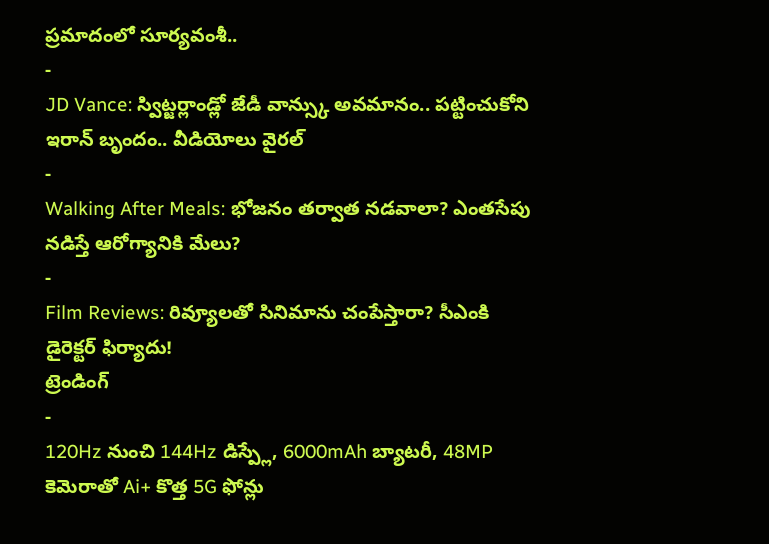ప్రమాదంలో సూర్యవంశీ..
-
JD Vance: స్విట్జర్లాండ్లో జేడీ వాన్స్కు అవమానం.. పట్టించుకోని ఇరాన్ బృందం.. వీడియోలు వైరల్
-
Walking After Meals: భోజనం తర్వాత నడవాలా? ఎంతసేపు నడిస్తే ఆరోగ్యానికి మేలు?
-
Film Reviews: రివ్యూలతో సినిమాను చంపేస్తారా? సీఎంకి డైరెక్టర్ ఫిర్యాదు!
ట్రెండింగ్
-
120Hz నుంచి 144Hz డిస్ప్లే, 6000mAh బ్యాటరీ, 48MP కెమెరాతో Ai+ కొత్త 5G ఫోన్లు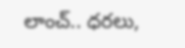లాంచ్.. ధరలు,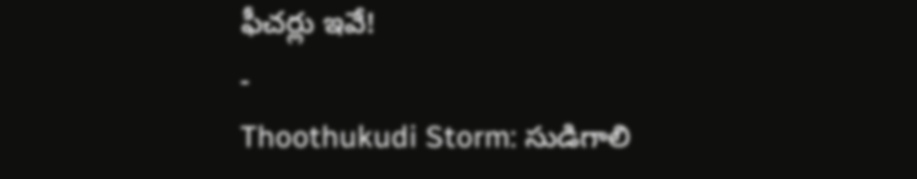ఫీచర్లు ఇవే!
-
Thoothukudi Storm: సుడిగాలి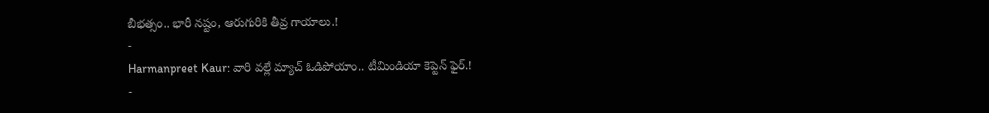బీభత్సం.. భారీ నష్టం, ఆరుగురికి తీవ్ర గాయాలు.!
-
Harmanpreet Kaur: వారి వల్లే మ్యాచ్ ఓడిపోయాం.. టీమిండియా కెప్టెన్ ఫైర్.!
-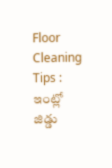Floor Cleaning Tips : ఇంట్లో జిడ్డు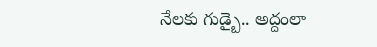నేలకు గుడ్బై.. అద్దంలా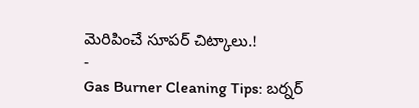మెరిపించే సూపర్ చిట్కాలు.!
-
Gas Burner Cleaning Tips: బర్నర్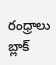రంధ్రాలు బ్లాక్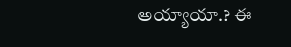అయ్యాయా.? ఈ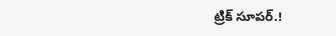ట్రిక్ సూపర్.!